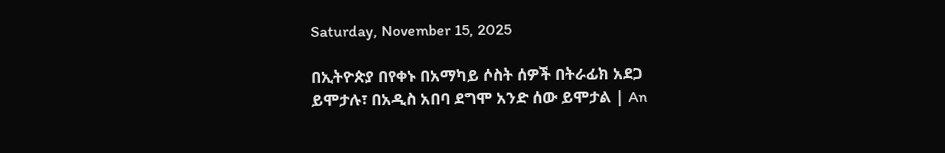Saturday, November 15, 2025

በኢትዮጵያ በየቀኑ በአማካይ ሶስት ሰዎች በትራፊክ አደጋ ይሞታሉ፣ በአዲስ አበባ ደግሞ አንድ ሰው ይሞታል | An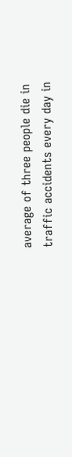average of three people die in traffic accidents every day in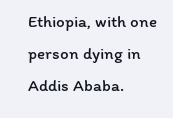Ethiopia, with one person dying in Addis Ababa.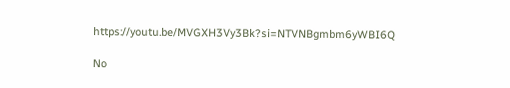https://youtu.be/MVGXH3Vy3Bk?si=NTVNBgmbm6yWBI6Q

No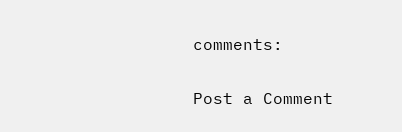comments:

Post a Comment